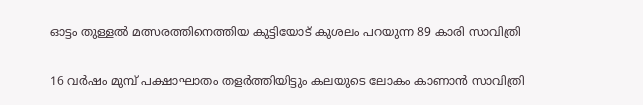ഓട്ടം തുള്ളൽ മത്സരത്തിനെത്തിയ കുട്ടിയോട് കുശലം പറയുന്ന 89 കാരി സാവിത്രി

16 വർഷം മുമ്പ് പക്ഷാഘാതം തളർത്തിയിട്ടും കലയുടെ ലോകം കാണാൻ സാവിത്രി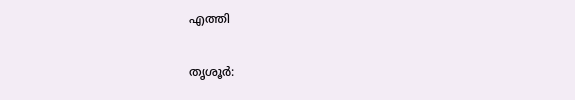എത്തി

തൃശൂർ: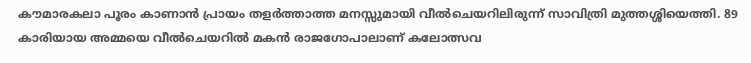കൗമാരകലാ പൂരം കാണാൻ പ്രായം തളർത്താത്ത മനസ്സുമായി വീൽചെയറിലിരുന്ന് സാവിത്രി മുത്തശ്ശിയെത്തി. 89 കാരിയായ അമ്മയെ വീൽചെയറിൽ മകൻ രാജഗോപാലാണ് കലോത്സവ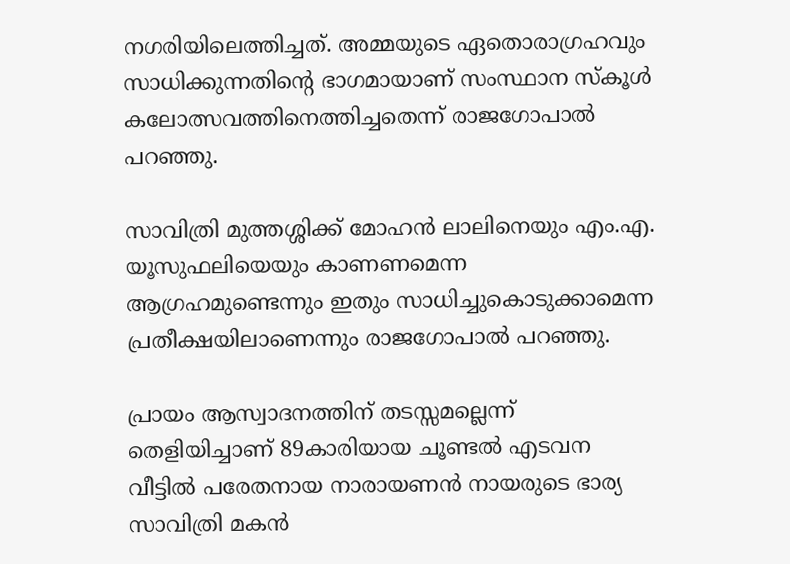നഗരിയിലെത്തിച്ചത്. അമ്മയുടെ ഏതൊരാഗ്രഹവും സാധിക്കുന്നതിന്റെ ഭാഗമായാണ് സംസ്ഥാന സ്കൂൾ കലോത്സവത്തിനെത്തിച്ചതെന്ന് രാജഗോപാൽ പറഞ്ഞു.

സാവിത്രി മുത്തശ്ശിക്ക് മോഹൻ ലാലിനെയും എം.എ. യൂസുഫലിയെയും കാണണമെന്ന ആഗ്രഹമുണ്ടെന്നും ഇതും സാധിച്ചുകൊടുക്കാമെന്ന പ്രതീക്ഷയിലാണെന്നും രാജഗോപാൽ പറഞ്ഞു.

പ്രായം ആസ്വാദനത്തിന് തടസ്സമല്ലെന്ന് തെളിയിച്ചാണ് 89കാരിയായ ചൂണ്ടൽ എടവന വീട്ടിൽ പരേതനായ നാരായണൻ നായരുടെ ഭാര്യ സാവിത്രി മകൻ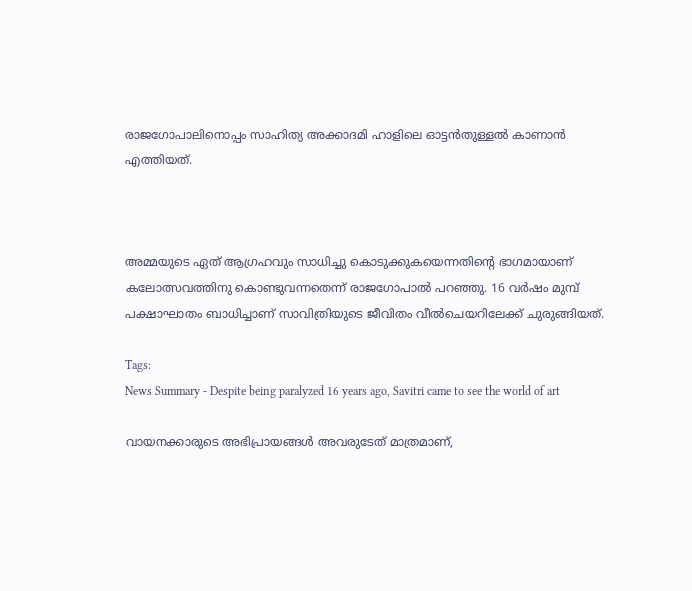രാജഗോപാലിനൊപ്പം സാഹിത്യ അക്കാദമി ഹാളിലെ ഓട്ടൻതുള്ളൽ കാണാൻ എത്തിയത്.



അമ്മയുടെ ഏത് ആഗ്രഹവും സാധിച്ചു കൊടുക്കുകയെന്നതിൻ്റെ ഭാഗമായാണ് കലോത്സവത്തിനു കൊണ്ടുവന്നതെന്ന് രാജഗോപാൽ പറഞ്ഞു. 16 വർഷം മുമ്പ് പക്ഷാഘാതം ബാധിച്ചാണ് സാവിത്രിയുടെ ജീവിതം വീൽചെയറിലേക്ക് ചുരുങ്ങിയത്‌.

Tags:
News Summary - Despite being paralyzed 16 years ago, Savitri came to see the world of art

വായനക്കാരുടെ അഭിപ്രായങ്ങള്‍ അവരുടേത് മാത്രമാണ്,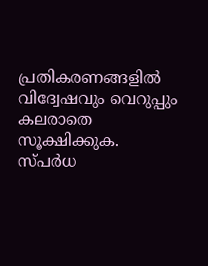പ്രതികരണങ്ങളിൽ വിദ്വേഷവും വെറുപ്പും കലരാതെ സൂക്ഷിക്കുക. സ്പർധ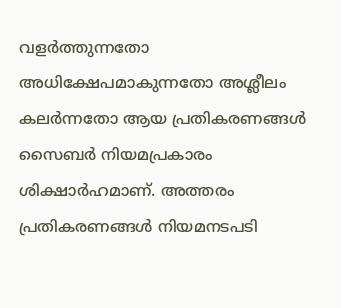വളർത്തുന്നതോ അധിക്ഷേപമാകുന്നതോ അശ്ലീലം കലർന്നതോ ആയ പ്രതികരണങ്ങൾ സൈബർ നിയമപ്രകാരം ശിക്ഷാർഹമാണ്. അത്തരം പ്രതികരണങ്ങൾ നിയമനടപടി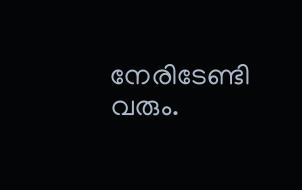നേരിടേണ്ടി വരും.